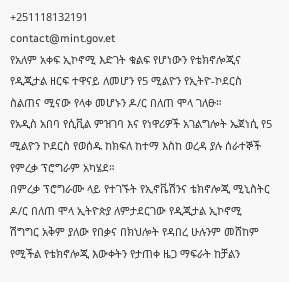+251118132191
contact@mint.gov.et
የአለም አቀፍ ኢኮኖሚ እድገት ቁልፍ የሆነውን የቴክኖሎጂና የዲጂታል ዘርፍ ተዋናይ ለመሆን የ5 ሚልዮን የኢትዮ-ኮደርስ ስልጠና ሚናው የላቀ መሆኑን ዶ/ር በለጠ ሞላ ገለፁ።
የአዲስ አበባ የሲቪል ምዝገባ እና የነዋሪዎች አገልግሎት ኤጀነሲ የ5 ሚልዮን ኮደርስ የወሰዱ ከክፍለ ከተማ እስከ ወረዳ ያሉ ሰራተኞች የምረቃ ፕሮግራም አካሄደ።
በምረቃ ፕሮግራሙ ላይ የተገኙት የኢኖቬሽንና ቴክኖሎጂ ሚኒስትር ዶ/ር በለጠ ሞላ ኢትዮጵያ ለምታደርገው የዲጂታል ኢኮኖሚ ሽግግር አቅም ያለው የበቃና በክህሎት የዳበረ ሁሉንም መሸከም የሚችል የቴክኖሎጂ እውቀትን የታጠቀ ዜጋ ማፍራት ከቻልን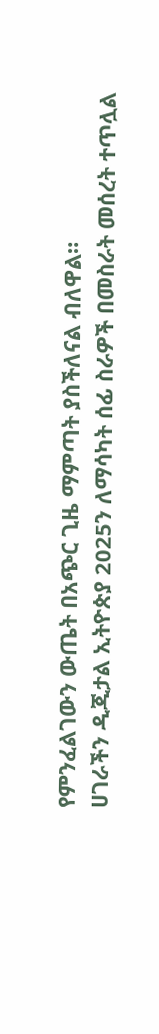የምንፈልገውን ውጤት በአጭር ጊዜ ማምጣት ያስችለናል ብለዋል።
ሀገራችን ዲጂታል ኢትዮጵያ 2025ን ለማሳካት ሰፊ ስራዎች በመስራት መሰረት ተጥሏል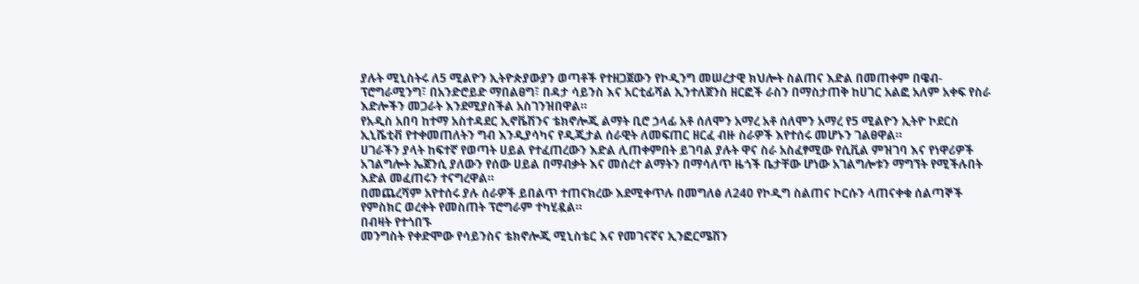ያሉት ሚኒስትሩ ለ5 ሚልዮን ኢትዮጵያውያን ወጣቶች የተዘጋጀውን የኮዲንግ መሠረታዊ ክህሎት ስልጠና እድል በመጠቀም በዌብ-ፕሮግራሚንግ፣ በአንድሮይድ ማበልፀግ፣ በዳታ ሳይንስ እና አርቲፊሻል ኢንተለጀንስ ዘርፎች ራስን በማስታጠቅ ከሀገር አልፎ አለም አቀፍ የስራ እድሎችን መጋራት እንደሚያስችል አስገንዝበዋል።
የአዲስ አበባ ከተማ አስተዳደር ኢኖቬሽንና ቴክኖሎጂ ልማት ቢሮ ኃላፊ አቶ ሰለሞን አማረ አቶ ሰለሞን አማረ የ5 ሚልዮን ኢትዮ ኮደርስ ኢኒሼቲቭ የተቀመጠለትን ግብ እንዲያሳካና የዲጂታል ሰራዊት ለመፍጠር ዘርፈ ብዙ ስራዎች እየተሰሩ መሆኑን ገልፀዋል።
ሀገራችን ያላት ከፍተኛ የወጣት ሀይል የተፈጠረውን እድል ሊጠቀምበት ይገባል ያሉት ዋና ስራ አስፈፃሚው የሲቪል ምዝገባ እና የነዋሪዎች አገልግሎት ኤጀንሲ ያለውን የሰው ሀይል በማብቃት እና መሰረተ ልማትን በማሳለጥ ዜጎች ቤታቸው ሆነው አገልግሎቱን ማግኘት የሚችሉበት እድል መፈጠሩን ተናግረዋል።
በመጨረሻም አየተሰሩ ያሉ ሰራዎች ይበልጥ ተጠናክረው እደሚቀጥሉ በመግለፅ ለ240 የኮዲግ ስልጠና ኮርሱን ላጠናቀቁ ሰልጣኞች የምስክር ወረቀት የመስጠት ፕሮግራም ተካሂዷል።
በብዛት የተጎበኙ
መንግስት የቀድሞው የሳይንስና ቴክኖሎጂ ሚኒስቴር እና የመገናኛና ኢንፎርሜሽን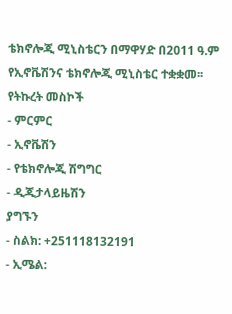ቴክኖሎጂ ሚኒስቴርን በማዋሃድ በ2011 ዓ.ም የኢኖቬሽንና ቴክኖሎጂ ሚኒስቴር ተቋቋመ፡፡
የትኩረት መስኮች
- ምርምር
- ኢኖቬሽን
- የቴክኖሎጂ ሽግግር
- ዲጂታላይዜሽን
ያግኙን
- ስልክ: +251118132191
- ኢሜል: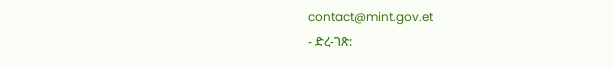contact@mint.gov.et
- ድረ-ገጽ: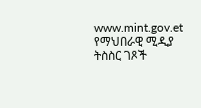www.mint.gov.et
የማህበራዊ ሚዲያ ትስስር ገጾች